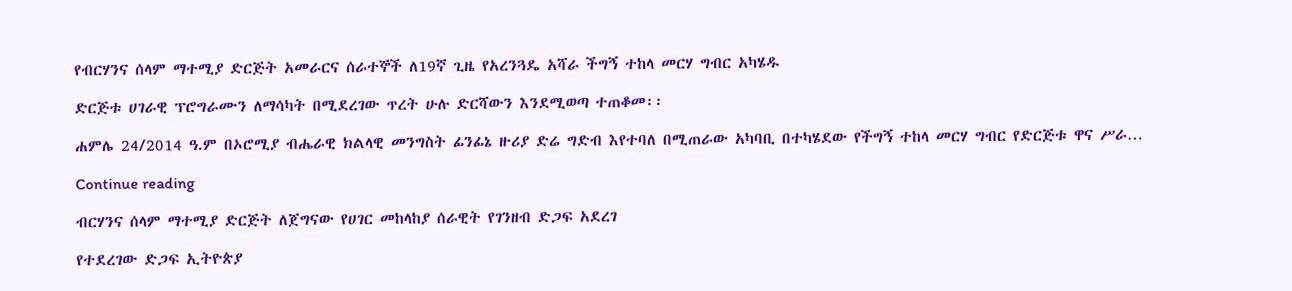የብርሃንና ሰላም ማተሚያ ድርጅት አመራርና ሰራተኞች ለ19ኛ ጊዜ የአረንጓዴ አሻራ ችግኝ ተከላ መርሃ ግብር አካሄዱ

ድርጅቱ ሀገራዊ ፕሮግራሙን ለማሳካት በሚደረገው ጥረት ሁሉ ድርሻውን እንደሚወጣ ተጠቆመ፡፡

ሐምሌ 24/2014 ዓ.ም በኦሮሚያ ብሔራዊ ክልላዊ መንግስት ፊንፊኔ ዙሪያ ድሬ ግድብ እየተባለ በሚጠራው አካባቢ በተካሄደው የችግኝ ተከላ መርሃ ግብር የድርጅቱ ዋና ሥራ…

Continue reading

ብርሃንና ሰላም ማተሚያ ድርጅት ለጀግናው የሀገር መከላከያ ሰራዊት የገንዘብ ድጋፍ አደረገ

የተደረገው ድጋፍ ኢትዮጵያ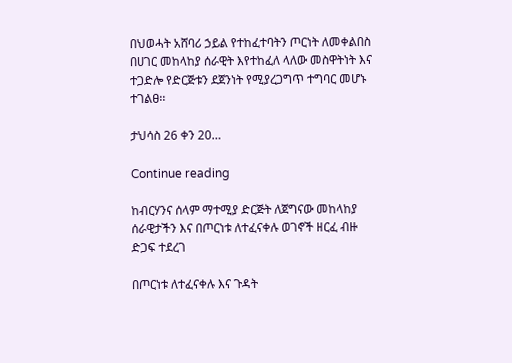በህወሓት አሸባሪ ኃይል የተከፈተባትን ጦርነት ለመቀልበስ በሀገር መከላከያ ሰራዊት እየተከፈለ ላለው መስዋትነት እና ተጋድሎ የድርጅቱን ደጀንነት የሚያረጋግጥ ተግባር መሆኑ ተገልፀ፡፡

ታህሳስ 26 ቀን 20…

Continue reading

ከብርሃንና ሰላም ማተሚያ ድርጅት ለጀግናው መከላከያ ሰራዊታችን እና በጦርነቱ ለተፈናቀሉ ወገኖች ዘርፈ ብዙ ድጋፍ ተደረገ

በጦርነቱ ለተፈናቀሉ እና ጉዳት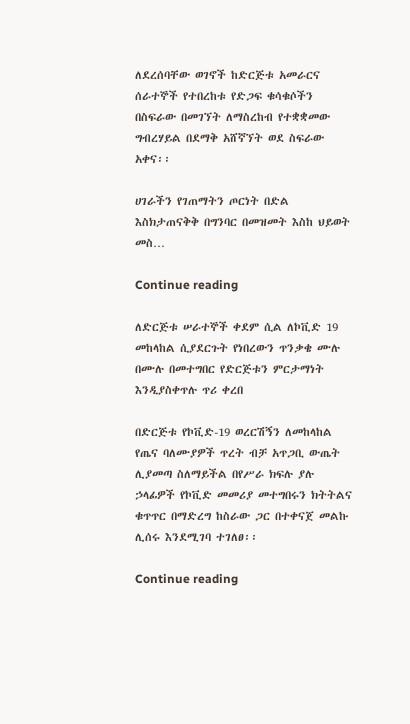ለደረሰባቸው ወገኖች ከድርጅቱ አመራርና ሰራተኞች የተበረከቱ የድጋፍ ቁሳቁሶችን በስፍራው በመገኘት ለማስረከብ የተቋቋመው ግብረሃይል በደማቅ አሸኛኘት ወደ ስፍራው አቀና፡፡

ሀገራችን የገጠማትን ጦርነት በድል እስክታጠናቅቅ በግንባር በመዝመት እስከ ህይወት መስ…

Continue reading

ለድርጅቱ ሠራተኞች ቀደም ሲል ለኮቪድ 19 መከላከል ሲያደርጉት የነበረውን ጥንቃቄ ሙሉ በሙሉ በመተግበር የድርጅቱን ምርታማነት እንዲያስቀጥሉ ጥሪ ቀረበ

በድርጅቱ የኮቪድ-19 ወረርሽኝን ለመከላከል የጤና ባለሙያዎች ጥረት ብቻ አጥጋቢ ውጤት ሊያመጣ ስለማይችል በየሥራ ክፍሉ ያሉ ኃላፊዎች የኮቪድ መመሪያ መተግበሩን ክትትልና ቁጥጥር በማድረግ ከስራው ጋር በተቀናጀ መልኩ ሊሰሩ እንደሚገባ ተገለፀ፡፡

Continue reading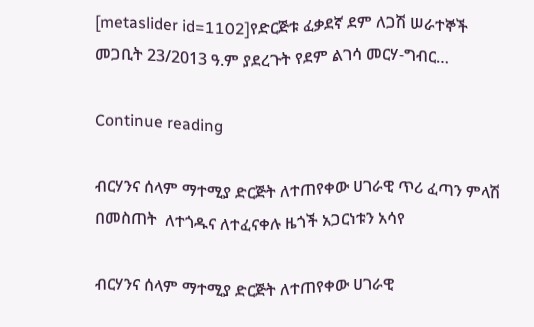[metaslider id=1102]የድርጅቱ ፈቃደኛ ደም ለጋሽ ሠራተኞች መጋቢት 23/2013 ዓ.ም ያደረጉት የደም ልገሳ መርሃ-ግብር…

Continue reading

ብርሃንና ሰላም ማተሚያ ድርጅት ለተጠየቀው ሀገራዊ ጥሪ ፈጣን ምላሽ በመስጠት  ለተጎዱና ለተፈናቀሉ ዜጎች አጋርነቱን አሳየ

ብርሃንና ሰላም ማተሚያ ድርጅት ለተጠየቀው ሀገራዊ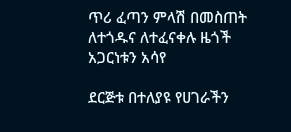ጥሪ ፈጣን ምላሽ በመስጠት  ለተጎዱና ለተፈናቀሉ ዜጎች አጋርነቱን አሳየ

ደርጅቱ በተለያዩ የሀገራችን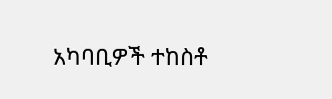አካባቢዎች ተከስቶ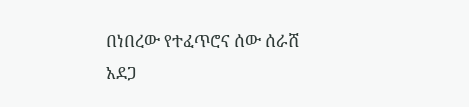በነበረው የተፈጥሮና ሰው ሰራሸ አደጋ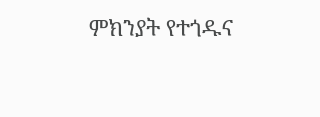ምክንያት የተጎዱና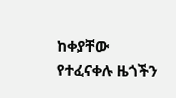ከቀያቸው የተፈናቀሉ ዜጎችን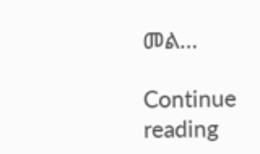መል…

Continue reading